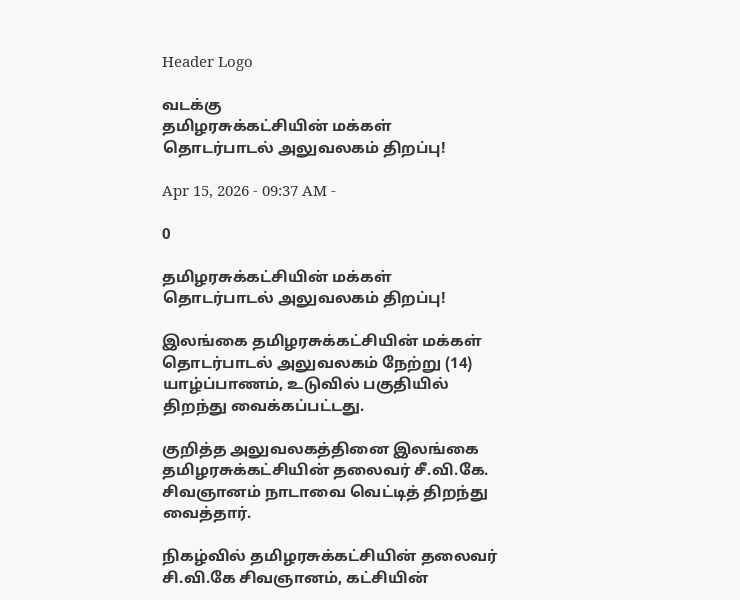Header Logo

வடக்கு
தமிழரசுக்கட்சியின் மக்கள் தொடர்பாடல் அலுவலகம் திறப்பு!

Apr 15, 2026 - 09:37 AM -

0

தமிழரசுக்கட்சியின் மக்கள் தொடர்பாடல் அலுவலகம் திறப்பு!

இலங்கை தமிழரசுக்கட்சியின் மக்கள் தொடர்பாடல் அலுவலகம் நேற்று (14) யாழ்ப்பாணம், உடுவில் பகுதியில் திறந்து வைக்கப்பட்டது.

குறித்த அலுவலகத்தினை இலங்கை தமிழரசுக்கட்சியின் தலைவர் சீ.வி.கே. சிவஞானம் நாடாவை வெட்டித் திறந்து வைத்தார்.

நிகழ்வில் தமிழரசுக்கட்சியின் தலைவர் சி.வி.கே சிவஞானம், கட்சியின்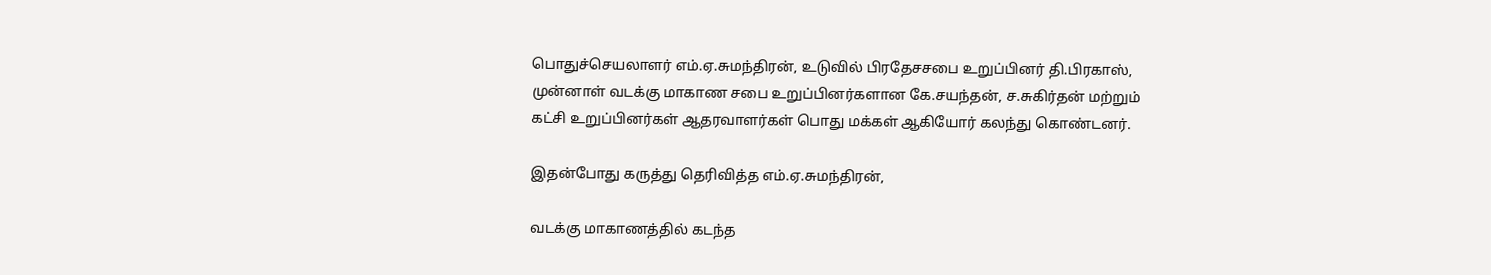பொதுச்செயலாளர் எம்.ஏ.சுமந்திரன், உடுவில் பிரதேசசபை உறுப்பினர் தி.பிரகாஸ், முன்னாள் வடக்கு மாகாண சபை உறுப்பினர்களான கே.சயந்தன், ச.சுகிர்தன் மற்றும் கட்சி உறுப்பினர்கள் ஆதரவாளர்கள் பொது மக்கள் ஆகியோர் கலந்து கொண்டனர்.

இதன்போது கருத்து தெரிவித்த எம்.ஏ.சுமந்திரன்,

வடக்கு மாகாணத்தில் கடந்த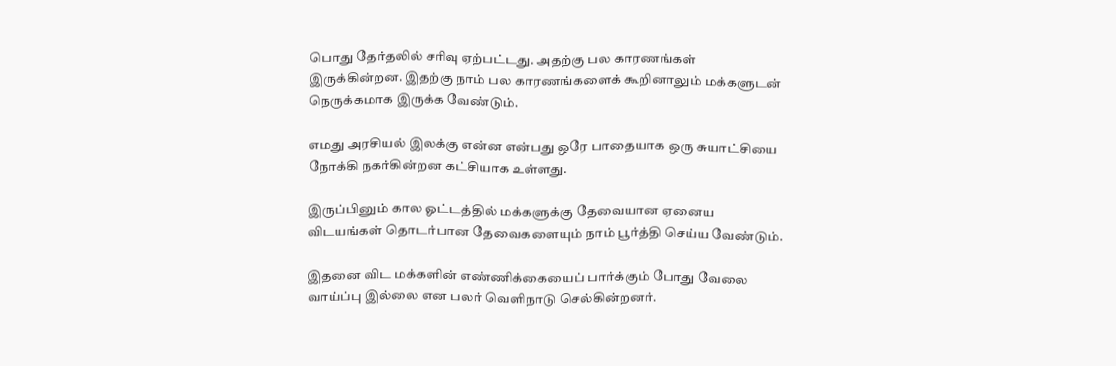பொது தேர்தலில் சரிவு ஏற்பட்டது. அதற்கு பல காரணங்கள் இருக்கின்றன. இதற்கு நாம் பல காரணங்களைக் கூறினாலும் மக்களுடன் நெருக்கமாக இருக்க வேண்டும்.

எமது அரசியல் இலக்கு என்ன என்பது ஒரே பாதையாக ஒரு சுயாட்சியை நோக்கி நகர்கின்றன கட்சியாக உள்ளது.

இருப்பினும் கால ஓட்டத்தில் மக்களுக்கு தேவையான ஏனைய விடயங்கள் தொடர்பான தேவைகளையும் நாம் பூர்த்தி செய்ய வேண்டும்.

இதனை விட மக்களின் எண்ணிக்கையைப் பார்க்கும் போது வேலை வாய்ப்பு இல்லை என பலர் வெளிநாடு செல்கின்றனர்.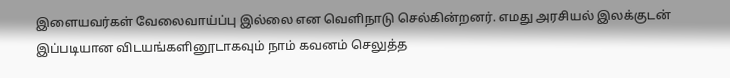இளையவர்கள் வேலைவாய்ப்பு இல்லை என வெளிநாடு செல்கின்றனர். எமது அரசியல் இலக்குடன் இப்படியான விடயங்களினூடாகவும் நாம் கவனம் செலுத்த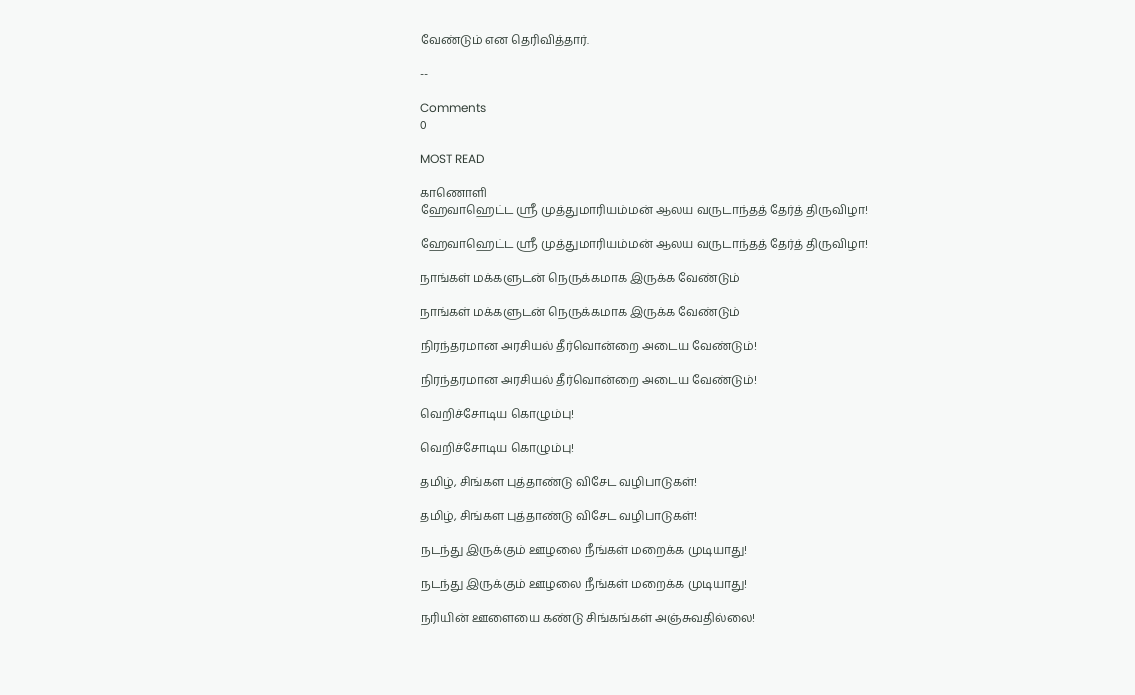வேண்டும் என தெரிவித்தார்.

--

Comments
0

MOST READ

காணொளி
ஹேவாஹெட்ட ஸ்ரீ முத்துமாரியம்மன் ஆலய வருடாந்தத் தேர்த் திருவிழா!

ஹேவாஹெட்ட ஸ்ரீ முத்துமாரியம்மன் ஆலய வருடாந்தத் தேர்த் திருவிழா!

நாங்கள் மக்களுடன் நெருக்கமாக இருக்க வேண்டும்

நாங்கள் மக்களுடன் நெருக்கமாக இருக்க வேண்டும்

நிரந்தரமான அரசியல் தீர்வொன்றை அடைய வேண்டும்!

நிரந்தரமான அரசியல் தீர்வொன்றை அடைய வேண்டும்!

வெறிச்சோடிய கொழும்பு!

வெறிச்சோடிய கொழும்பு!

தமிழ், சிங்கள புத்தாண்டு விசேட வழிபாடுகள்!

தமிழ், சிங்கள புத்தாண்டு விசேட வழிபாடுகள்!

நடந்து இருக்கும் ஊழலை நீங்கள் மறைக்க முடியாது!

நடந்து இருக்கும் ஊழலை நீங்கள் மறைக்க முடியாது!

நரியின் ஊளையை கண்டு சிங்கங்கள் அஞ்சுவதில்லை!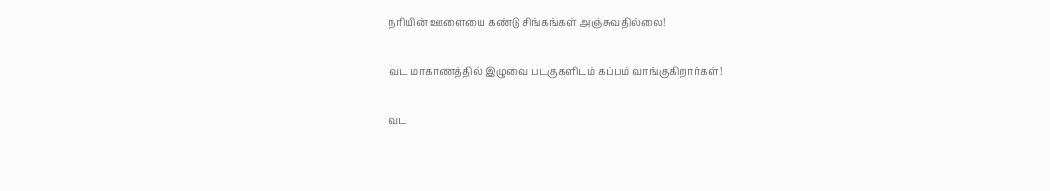நரியின் ஊளையை கண்டு சிங்கங்கள் அஞ்சுவதில்லை!

வட மாகாணத்தில் இழுவை படகுகளிடம் கப்பம் வாங்குகிறார்கள்!

வட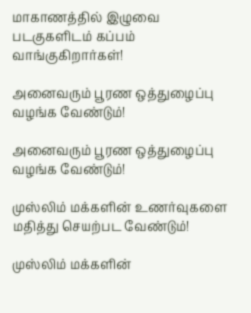மாகாணத்தில் இழுவை படகுகளிடம் கப்பம் வாங்குகிறார்கள்!

அனைவரும் பூரண ஒத்துழைப்பு வழங்க வேண்டும்!

அனைவரும் பூரண ஒத்துழைப்பு வழங்க வேண்டும்!

முஸ்லிம் மக்களின் உணர்வுகளை மதித்து செயற்பட வேண்டும்!

முஸ்லிம் மக்களின்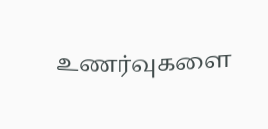உணர்வுகளை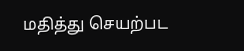மதித்து செயற்பட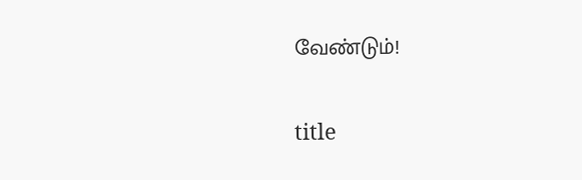வேண்டும்!

title